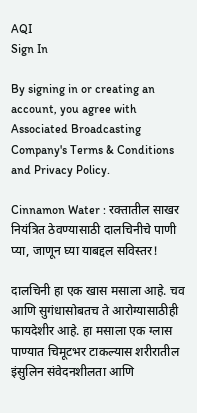AQI
Sign In

By signing in or creating an account, you agree with Associated Broadcasting Company's Terms & Conditions and Privacy Policy.

Cinnamon Water : रक्तातील साखर नियंत्रित ठेवण्यासाठी दालचिनीचे पाणी प्या, जाणून घ्या याबद्दल सविस्तर!

दालचिनी हा एक खास मसाला आहे. चव आणि सुगंधासोबतच ते आरोग्यासाठीही फायदेशीर आहे. हा मसाला एक ग्लास पाण्यात चिमूटभर टाकल्यास शरीरातील इंसुलिन संवेदनशीलता आणि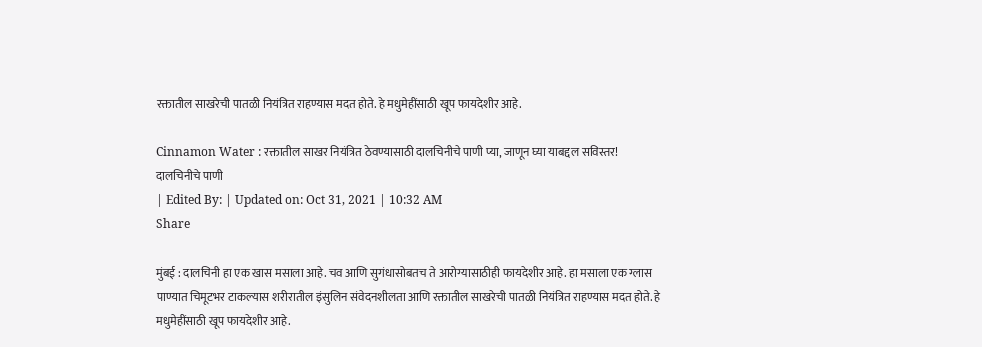रक्तातील साखरेची पातळी नियंत्रित राहण्यास मदत होते. हे मधुमेहींसाठी खूप फायदेशीर आहे.

Cinnamon Water : रक्तातील साखर नियंत्रित ठेवण्यासाठी दालचिनीचे पाणी प्या, जाणून घ्या याबद्दल सविस्तर!
दालचिनीचे पाणी
| Edited By: | Updated on: Oct 31, 2021 | 10:32 AM
Share

मुंबई : दालचिनी हा एक खास मसाला आहे. चव आणि सुगंधासोबतच ते आरोग्यासाठीही फायदेशीर आहे. हा मसाला एक ग्लास पाण्यात चिमूटभर टाकल्यास शरीरातील इंसुलिन संवेदनशीलता आणि रक्तातील साखरेची पातळी नियंत्रित राहण्यास मदत होते. हे मधुमेहींसाठी खूप फायदेशीर आहे.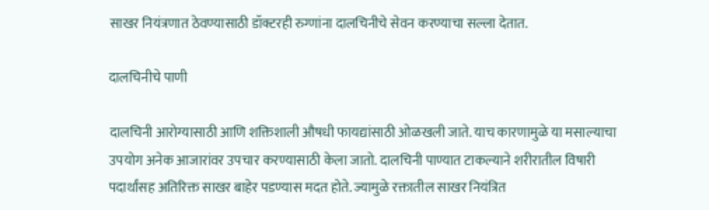साखर नियंत्रणात ठेवण्यासाठी डॉक्टरही रुग्णांना दालचिनीचे सेवन करण्याचा सल्ला देतात.

दालचिनीचे पाणी

दालचिनी आरोग्यासाठी आणि शक्तिशाली औषधी फायद्यांसाठी ओळखली जाते. याच कारणामुळे या मसाल्याचा उपयोग अनेक आजारांवर उपचार करण्यासाठी केला जातो. दालचिनी पाण्यात टाकल्याने शरीरातील विषारी पदार्थांसह अतिरिक्त साखर बाहेर पडण्यास मदत होते. ज्यामुळे रक्तातील साखर नियंत्रित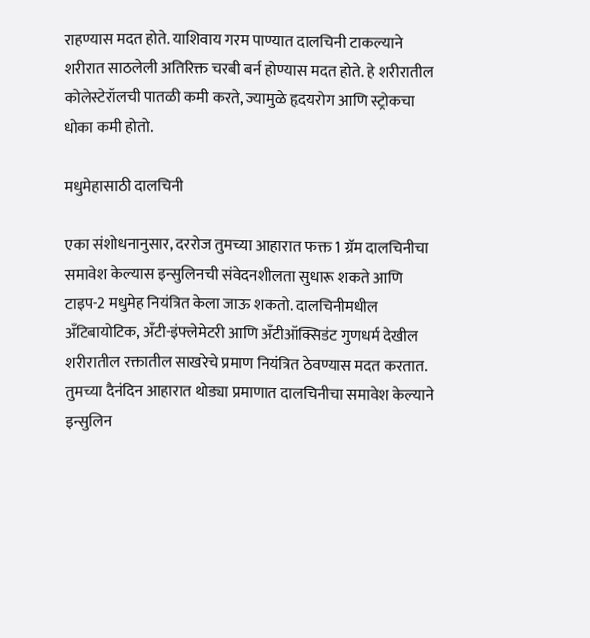राहण्यास मदत होते. याशिवाय गरम पाण्यात दालचिनी टाकल्याने शरीरात साठलेली अतिरिक्त चरबी बर्न होण्यास मदत होते. हे शरीरातील कोलेस्टेरॉलची पातळी कमी करते, ज्यामुळे हृदयरोग आणि स्ट्रोकचा धोका कमी होतो.

मधुमेहासाठी दालचिनी

एका संशोधनानुसार, दररोज तुमच्या आहारात फक्त 1 ग्रॅम दालचिनीचा समावेश केल्यास इन्सुलिनची संवेदनशीलता सुधारू शकते आणि टाइप-2 मधुमेह नियंत्रित केला जाऊ शकतो. दालचिनीमधील अँटिबायोटिक, अँटी-इंफ्लेमेटरी आणि अँटीऑक्सिडंट गुणधर्म देखील शरीरातील रक्तातील साखरेचे प्रमाण नियंत्रित ठेवण्यास मदत करतात. तुमच्या दैनंदिन आहारात थोड्या प्रमाणात दालचिनीचा समावेश केल्याने इन्सुलिन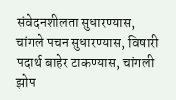संवेदनशीलता सुधारण्यास, चांगले पचन सुधारण्यास, विषारी पदार्थ बाहेर टाकण्यास, चांगली झोप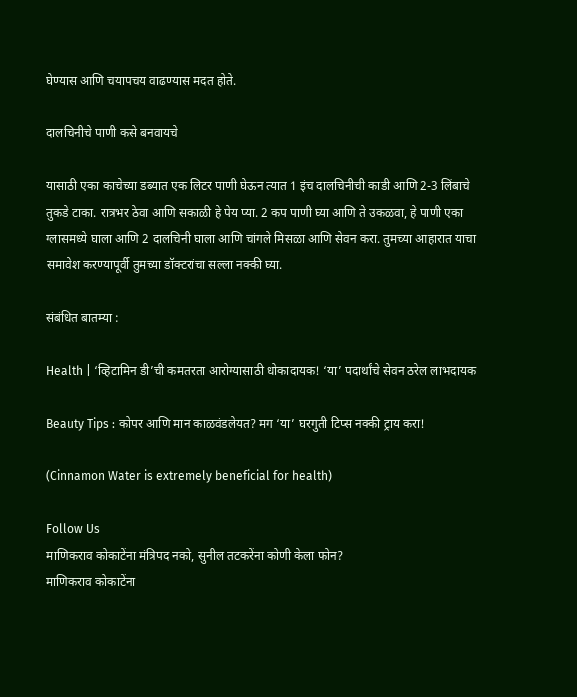घेण्यास आणि चयापचय वाढण्यास मदत होते.

दालचिनीचे पाणी कसे बनवायचे

यासाठी एका काचेच्या डब्यात एक लिटर पाणी घेऊन त्यात 1 इंच दालचिनीची काडी आणि 2-3 लिंबाचे तुकडे टाका. रात्रभर ठेवा आणि सकाळी हे पेय प्या. 2 कप पाणी घ्या आणि ते उकळवा, हे पाणी एका ग्लासमध्ये घाला आणि 2 दालचिनी घाला आणि चांगले मिसळा आणि सेवन करा. तुमच्या आहारात याचा समावेश करण्यापूर्वी तुमच्या डॉक्टरांचा सल्ला नक्की घ्या.

संबंधित बातम्या :

Health | ‘व्हिटामिन डी’ची कमतरता आरोग्यासाठी धोकादायक! ‘या’ पदार्थांचे सेवन ठरेल लाभदायक

Beauty Tips : कोपर आणि मान काळवंडलेयत? मग ‘या’ घरगुती टिप्स नक्की ट्राय करा!

(Cinnamon Water is extremely beneficial for health)

Follow Us
माणिकराव कोकाटेंना मंत्रिपद नको, सुनील तटकरेंना कोणी केला फोन?
माणिकराव कोकाटेंना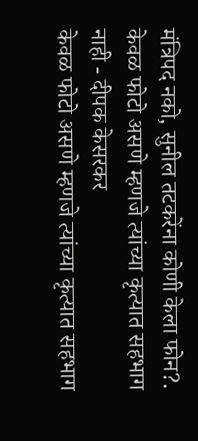मंत्रिपद नको, सुनील तटकरेंना कोणी केला फोन?.
केवळ फोटो असणे म्हणजे त्यांच्या कृत्यात सहभाग नाही - दीपक केसरकर
केवळ फोटो असणे म्हणजे त्यांच्या कृत्यात सहभाग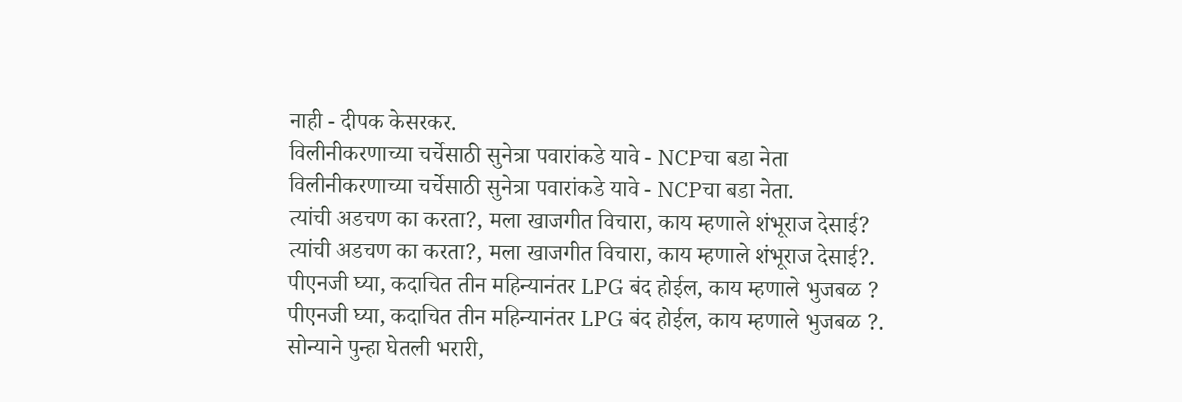नाही - दीपक केसरकर.
विलीनीकरणाच्या चर्चेसाठी सुनेत्रा पवारांकडे यावे - NCPचा बडा नेता
विलीनीकरणाच्या चर्चेसाठी सुनेत्रा पवारांकडे यावे - NCPचा बडा नेता.
त्यांची अडचण का करता?, मला खाजगीत विचारा, काय म्हणाले शंभूराज देसाई?
त्यांची अडचण का करता?, मला खाजगीत विचारा, काय म्हणाले शंभूराज देसाई?.
पीएनजी घ्या, कदाचित तीन महिन्यानंतर LPG बंद होईल, काय म्हणाले भुजबळ ?
पीएनजी घ्या, कदाचित तीन महिन्यानंतर LPG बंद होईल, काय म्हणाले भुजबळ ?.
सोन्याने पुन्हा घेतली भरारी,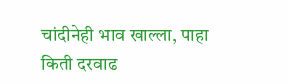चांदीनेही भाव खाल्ला, पाहा किती दरवाढ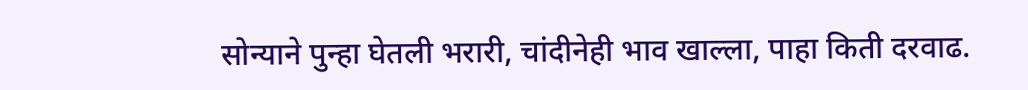सोन्याने पुन्हा घेतली भरारी, चांदीनेही भाव खाल्ला, पाहा किती दरवाढ.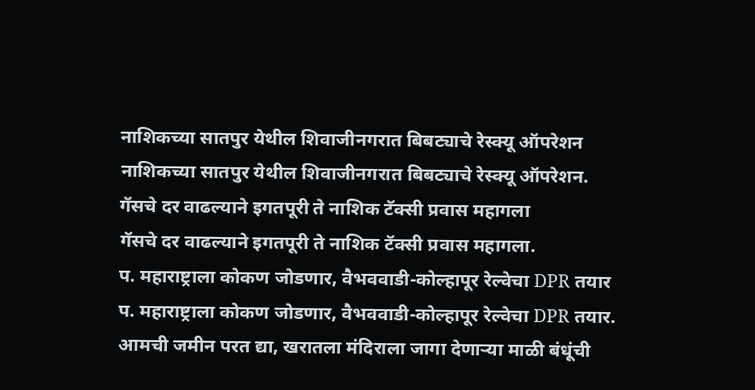नाशिकच्या सातपुर येथील शिवाजीनगरात बिबट्याचे रेस्क्यू ऑपरेशन
नाशिकच्या सातपुर येथील शिवाजीनगरात बिबट्याचे रेस्क्यू ऑपरेशन.
गॅसचे दर वाढल्याने इगतपूरी ते नाशिक टॅक्सी प्रवास महागला
गॅसचे दर वाढल्याने इगतपूरी ते नाशिक टॅक्सी प्रवास महागला.
प. महाराष्ट्राला कोकण जोडणार, वैभववाडी-कोल्हापूर रेल्वेचा DPR तयार
प. महाराष्ट्राला कोकण जोडणार, वैभववाडी-कोल्हापूर रेल्वेचा DPR तयार.
आमची जमीन परत द्या, खरातला मंदिराला जागा देणाऱ्या माळी बंधूंची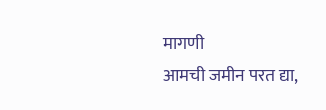मागणी
आमची जमीन परत द्या,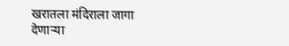खरातला मंदिराला जागा देणाऱ्या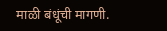माळी बंधूंची मागणी.